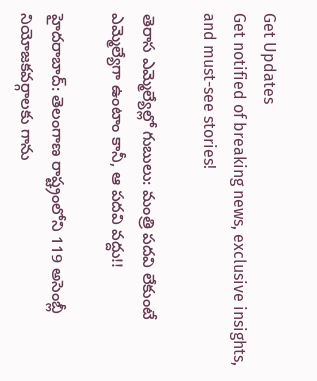Get Updates
Get notified of breaking news, exclusive insights, and must-see stories!

తెరాస ఎమ్మెల్యేల్లో గుబులు: మంత్రి పదవి లేకుంటే ఎమ్మెల్యేగా ఉంటాం కానీ, ఆ పదవి వద్దు!!

హైదరాబాద్: తెలంగాణ రాష్ట్రంలోని 119 అసెంబ్లీ నియోజకవర్గాలకు గాను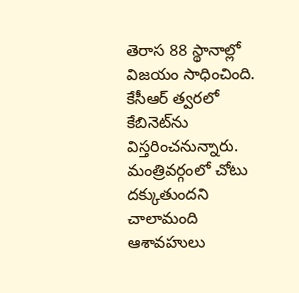తెరాస 88 స్థానాల్లో విజయం సాధించింది. కేసీఆర్ త్వరలో కేబినెట్‌ను విస్తరించనున్నారు. మంత్రివర్గంలో చోటు దక్కుతుందని చాలామంది ఆశావహులు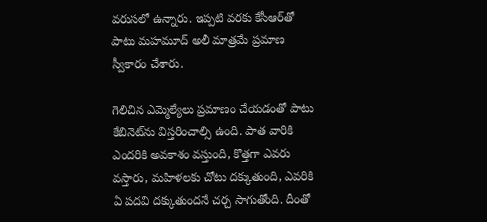వరుసలో ఉన్నారు. ఇప్పటి వరకు కేసీఆర్‌‌తో పాటు మహమూద్ అలీ మాత్రమే ప్రమాణ స్వీకారం చేశారు.

గెలిచిన ఎమ్మెల్యేలు ప్రమాణం చేయడంతో పాటు కేబినెట్‌ను విస్తరించాల్సి ఉంది. పాత వారికి ఎందరికి అవకాశం వస్తుంది, కొత్తగా ఎవరు వస్తారు, మహిళలకు చోటు దక్కుతుంది, ఎవరికి ఏ పదవి దక్కుతుందనే చర్చ సాగుతోంది. దీంతో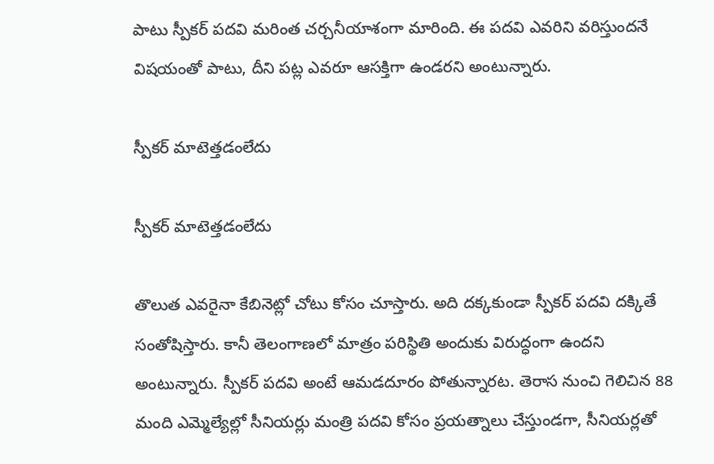పాటు స్పీకర్ పదవి మరింత చర్చనీయాశంగా మారింది. ఈ పదవి ఎవరిని వరిస్తుందనే విషయంతో పాటు, దీని పట్ల ఎవరూ ఆసక్తిగా ఉండరని అంటున్నారు.

స్పీకర్ మాటెత్తడంలేదు

స్పీకర్ మాటెత్తడంలేదు

తొలుత ఎవరైనా కేబినెట్లో చోటు కోసం చూస్తారు. అది దక్కకుండా స్పీకర్ పదవి దక్కితే సంతోషిస్తారు. కానీ తెలంగాణలో మాత్రం పరిస్థితి అందుకు విరుద్ధంగా ఉందని అంటున్నారు. స్పీకర్ పదవి అంటే ఆమడదూరం పోతున్నారట. తెరాస నుంచి గెలిచిన 88 మంది ఎమ్మెల్యేల్లో సీనియర్లు మంత్రి పదవి కోసం ప్రయత్నాలు చేస్తుండగా, సీనియర్లతో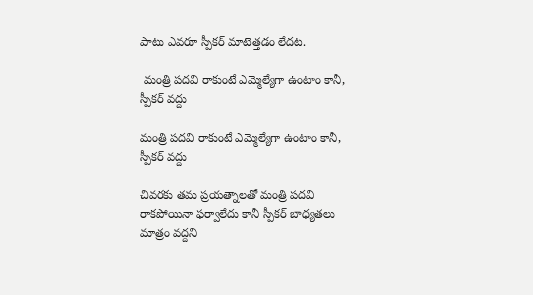పాటు ఎవరూ స్పీకర్ మాటెత్తడం లేదట.

 మంత్రి పదవి రాకుంటే ఎమ్మెల్యేగా ఉంటాం కానీ, స్పీకర్ వద్దు

మంత్రి పదవి రాకుంటే ఎమ్మెల్యేగా ఉంటాం కానీ, స్పీకర్ వద్దు

చివరకు తమ ప్రయత్నాలతో మంత్రి పదవి రాకపోయినా ఫర్వాలేదు కానీ స్పీకర్ బాధ్యతలు మాత్రం వద్దని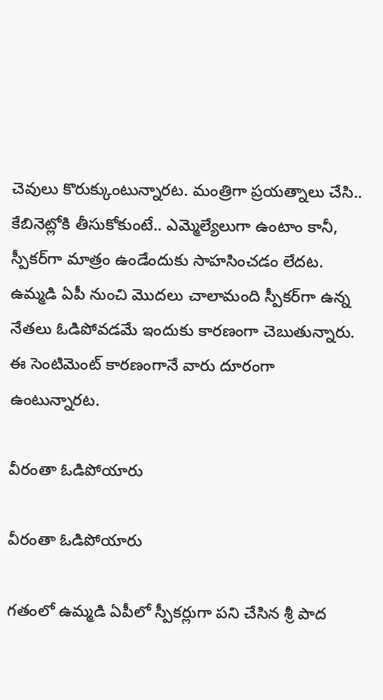చెవులు కొరుక్కుంటున్నారట. మంత్రిగా ప్రయత్నాలు చేసి.. కేబినెట్లోకి తీసుకోకుంటే.. ఎమ్మెల్యేలుగా ఉంటాం కానీ, స్పీకర్‌గా మాత్రం ఉండేందుకు సాహసించడం లేదట. ఉమ్మడి ఏపీ నుంచి మొదలు చాలామంది స్పీకర్‌గా ఉన్న నేతలు ఓడిపోవడమే ఇందుకు కారణంగా చెబుతున్నారు. ఈ సెంటిమెంట్ కారణంగానే వారు దూరంగా ఉంటున్నారట.

వీరంతా ఓడిపోయారు

వీరంతా ఓడిపోయారు

గతంలో ఉమ్మడి ఏపీలో స్పీకర్లుగా పని చేసిన శ్రీ పాద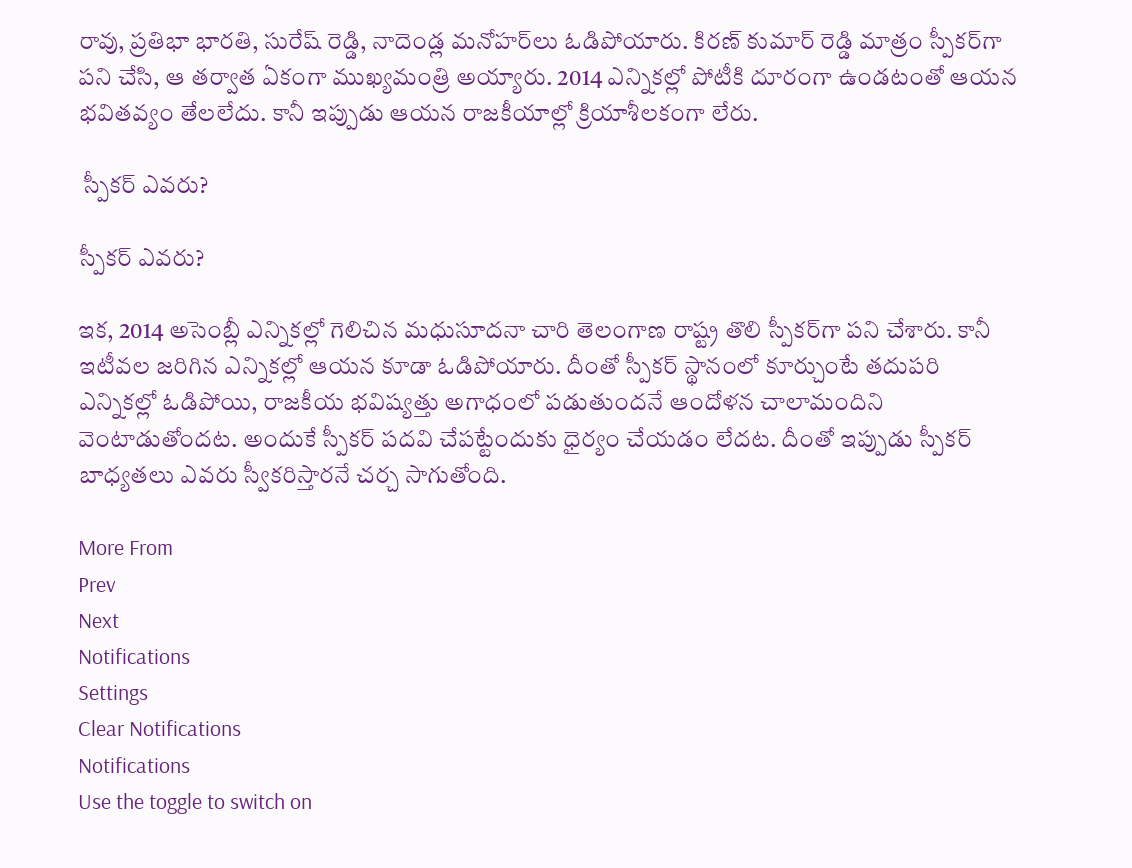రావు, ప్రతిభా భారతి, సురేష్ రెడ్డి, నాదెండ్ల మనోహర్‌లు ఓడిపోయారు. కిరణ్ కుమార్ రెడ్డి మాత్రం స్పీకర్‌గా పని చేసి, ఆ తర్వాత ఏకంగా ముఖ్యమంత్రి అయ్యారు. 2014 ఎన్నికల్లో పోటీకి దూరంగా ఉండటంతో ఆయన భవితవ్యం తేలలేదు. కానీ ఇప్పుడు ఆయన రాజకీయాల్లో క్రియాశీలకంగా లేరు.

 స్పీకర్ ఎవరు?

స్పీకర్ ఎవరు?

ఇక, 2014 అసెంబ్లీ ఎన్నికల్లో గెలిచిన మధుసూదనా చారి తెలంగాణ రాష్ట్ర తొలి స్పీకర్‌గా పని చేశారు. కానీ ఇటీవల జరిగిన ఎన్నికల్లో ఆయన కూడా ఓడిపోయారు. దీంతో స్పీకర్ స్థానంలో కూర్చుంటే తదుపరి ఎన్నికల్లో ఓడిపోయి, రాజకీయ భవిష్యత్తు అగాధంలో పడుతుందనే ఆందోళన చాలామందిని వెంటాడుతోందట. అందుకే స్పీకర్ పదవి చేపట్టేందుకు ధైర్యం చేయడం లేదట. దీంతో ఇప్పుడు స్పీకర్ బాధ్యతలు ఎవరు స్వీకరిస్తారనే చర్చ సాగుతోంది.

More From
Prev
Next
Notifications
Settings
Clear Notifications
Notifications
Use the toggle to switch on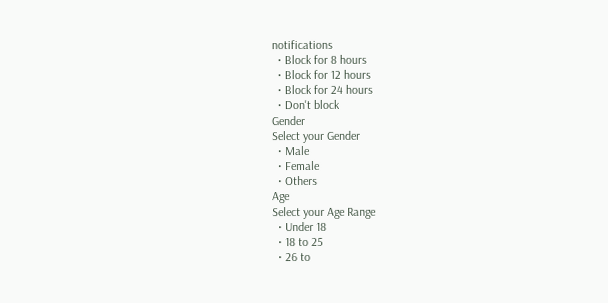notifications
  • Block for 8 hours
  • Block for 12 hours
  • Block for 24 hours
  • Don't block
Gender
Select your Gender
  • Male
  • Female
  • Others
Age
Select your Age Range
  • Under 18
  • 18 to 25
  • 26 to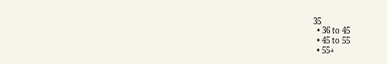35
  • 36 to 45
  • 45 to 55
  • 55+